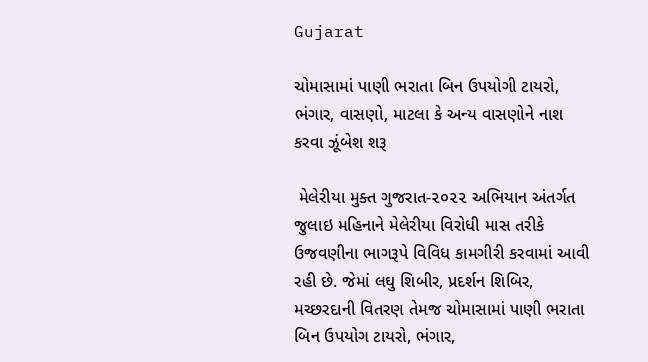Gujarat

ચોમાસામાં પાણી ભરાતા બિન ઉપયોગી ટાયરો, ભંગાર, વાસણો, માટલા કે અન્ય વાસણોને નાશ કરવા ઝૂંબેશ શરૂ

 મેલેરીયા મુક્ત ગુજરાત-૨૦૨૨ અભિયાન અંતર્ગત જુલાઇ મહિનાને મેલેરીયા વિરોધી માસ તરીકે ઉજવણીના ભાગરૂપે વિવિધ કામગીરી કરવામાં આવી રહી છે. જેમાં લઘુ શિબીર, પ્રદર્શન શિબિર, મચ્છરદાની વિતરણ તેમજ ચોમાસામાં પાણી ભરાતા બિન ઉપયોગ ટાયરો, ભંગાર,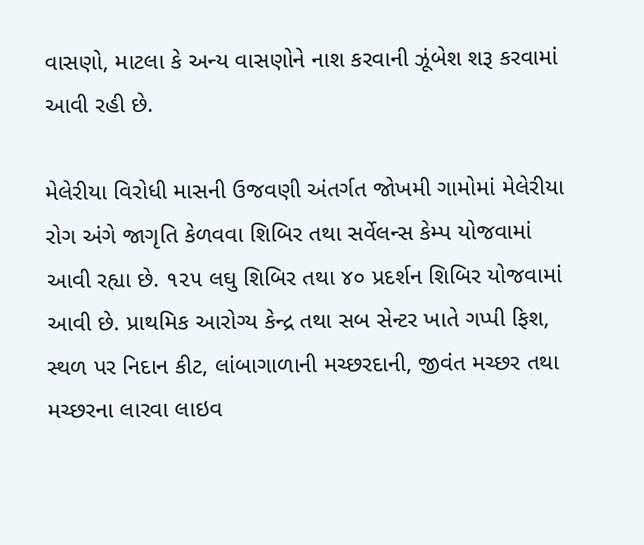વાસણો, માટલા કે અન્ય વાસણોને નાશ કરવાની ઝૂંબેશ શરૂ કરવામાં આવી રહી છે.

મેલેરીયા વિરોધી માસની ઉજવણી અંતર્ગત જોખમી ગામોમાં મેલેરીયા રોગ અંગે જાગૃતિ કેળવવા શિબિર તથા સર્વેલન્સ કેમ્પ યોજવામાં આવી રહ્યા છે. ૧૨૫ લઘુ શિબિર તથા ૪૦ પ્રદર્શન શિબિર યોજવામાં આવી છે. પ્રાથમિક આરોગ્ય કેન્દ્ર તથા સબ સેન્ટર ખાતે ગપ્પી ફિશ, સ્થળ પર નિદાન કીટ, લાંબાગાળાની મચ્છરદાની, જીવંત મચ્છર તથા મચ્છરના લારવા લાઇવ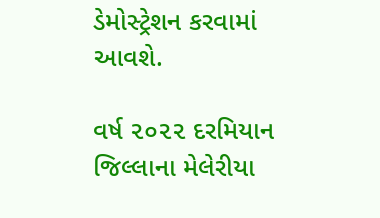ડેમોસ્ટ્રેશન કરવામાં આવશે.

વર્ષ ૨૦૨૨ દરમિયાન જિલ્લાના મેલેરીયા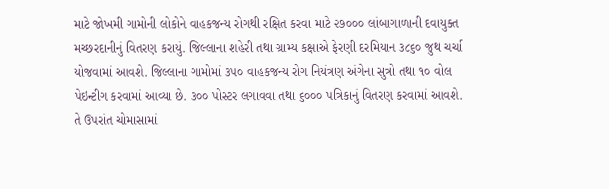માટે જોખમી ગામોની લોકોને વાહકજન્ય રોગથી રક્ષિત કરવા માટે ૨૭૦૦૦ લાંબાગાળાની દવાયુક્ત મચ્છરદાનીનું વિતરણ કરાયું. જિલ્લાના શહેરી તથા ગ્રામ્ય કક્ષાએ ફેરણી દરમિયાન ૩૮૬૦ જુથ ચર્ચા યોજવામાં આવશે. જિલ્લાના ગામોમાં ૩૫૦ વાહકજન્ય રોગ નિયંત્રણ અંગેના સુત્રો તથા ૧૦ વોલ પેઇન્ટીગ કરવામાં આવ્યા છે. ૩૦૦ પોસ્ટર લગાવવા તથા ૬૦૦૦ પત્રિકાનું વિતરણ કરવામાં આવશે. તે ઉપરાંત ચોમાસામાં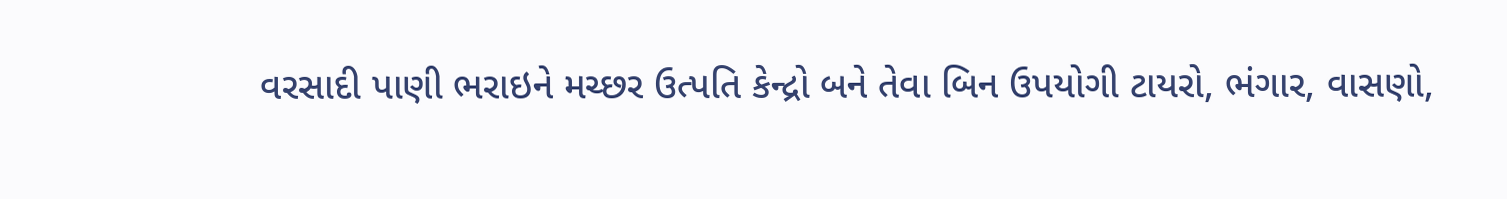વરસાદી પાણી ભરાઇને મચ્છર ઉત્પતિ કેન્દ્રો બને તેવા બિન ઉપયોગી ટાયરો, ભંગાર, વાસણો,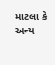માટલા કે અન્ય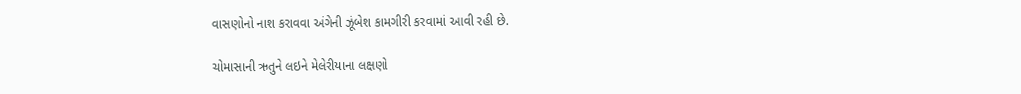વાસણોનો નાશ કરાવવા અંગેની ઝૂંબેશ કામગીરી કરવામાં આવી રહી છે.

ચોમાસાની ઋતુને લઇને મેલેરીયાના લક્ષણો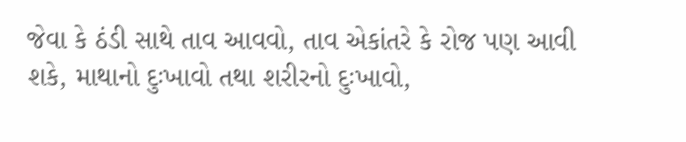જેવા કે ઠંડી સાથે તાવ આવવો, તાવ એકાંતરે કે રોજ પણ આવી શકે, માથાનો દુઃખાવો તથા શરીરનો દુઃખાવો,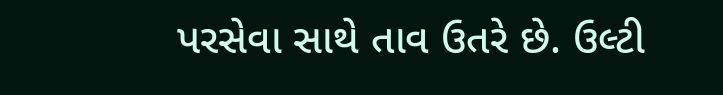પરસેવા સાથે તાવ ઉતરે છે. ઉલ્ટી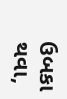ઉબકા થવા,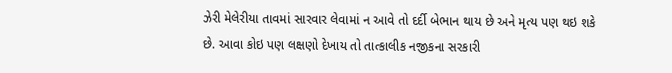ઝેરી મેલેરીયા તાવમાં સારવાર લેવામાં ન આવે તો દર્દી બેભાન થાય છે અને મૃત્ય પણ થઇ શકે છે. આવા કોઇ પણ લક્ષણો દેખાય તો તાત્કાલીક નજીકના સરકારી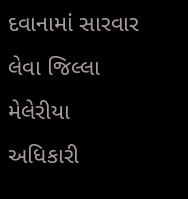દવાનામાં સારવાર લેવા જિલ્લા મેલેરીયા અધિકારી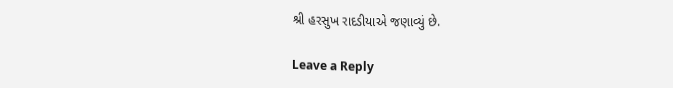શ્રી હરસુખ રાદડીયાએ જણાવ્યું છે.

Leave a Reply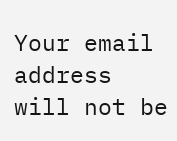Your email address will not be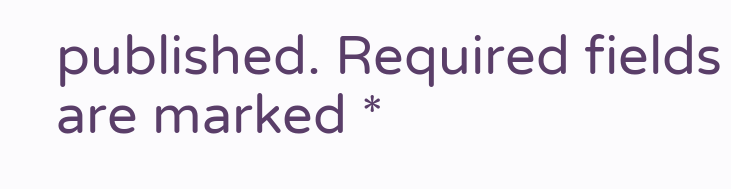published. Required fields are marked *